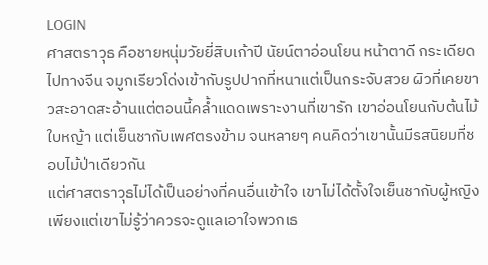LOGIN
ศาสตราวุธ คือชายหนุ่มวัยยี่สิบเก้าปี นัยน์ตาอ่อนโยน หน้าตาดี กระเดียดไปทางจีน จมูกเรียวโด่งเข้ากับรูปปากที่หนาแต่เป็นกระจับสวย ผิวที่เคยขาวสะอาดสะอ้านแต่ตอนนี้คล้ำแดดเพราะงานที่เขารัก เขาอ่อนโยนกับต้นไม้ใบหญ้า แต่เย็นชากับเพศตรงข้าม จนหลายๆ คนคิดว่าเขานั้นมีรสนิยมที่ชอบไม้ป่าเดียวกัน
แต่ศาสตราวุธไม่ได้เป็นอย่างที่คนอื่นเข้าใจ เขาไม่ได้ตั้งใจเย็นชากับผู้หญิง เพียงแต่เขาไม่รู้ว่าควรจะดูแลเอาใจพวกเธ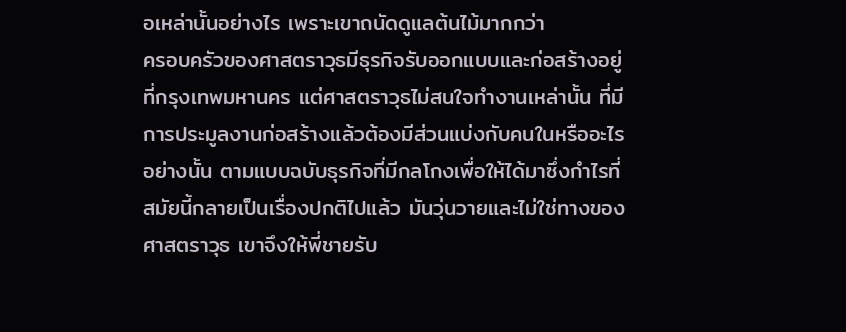อเหล่านั้นอย่างไร เพราะเขาถนัดดูแลต้นไม้มากกว่า
ครอบครัวของศาสตราวุธมีธุรกิจรับออกแบบและก่อสร้างอยู่ที่กรุงเทพมหานคร แต่ศาสตราวุธไม่สนใจทำงานเหล่านั้น ที่มีการประมูลงานก่อสร้างแล้วต้องมีส่วนแบ่งกับคนในหรืออะไรอย่างนั้น ตามแบบฉบับธุรกิจที่มีกลโกงเพื่อให้ได้มาซึ่งกำไรที่สมัยนี้กลายเป็นเรื่องปกติไปแล้ว มันวุ่นวายและไม่ใช่ทางของศาสตราวุธ เขาจึงให้พี่ชายรับ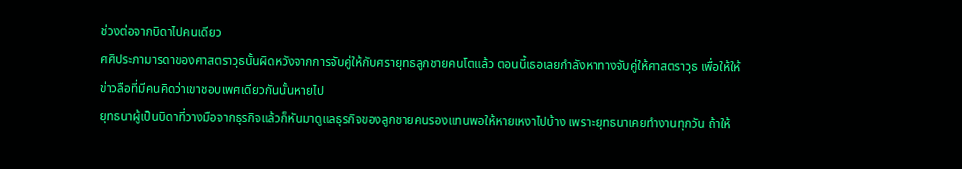ช่วงต่อจากบิดาไปคนเดียว
ศศิประภามารดาของศาสตราวุธนั้นผิดหวังจากการจับคู่ให้กับศรายุทธลูกชายคนโตแล้ว ตอนนี้เธอเลยกำลังหาทางจับคู่ให้ศาสตราวุธ เพื่อให้ให้ข่าวลือที่มีคนคิดว่าเขาชอบเพศเดียวกันนั้นหายไป
ยุทธนาผู้เป็นบิดาที่วางมือจากธุรกิจแล้วก็หันมาดูแลธุรกิจของลูกชายคนรองแทนพอให้หายเหงาไปบ้าง เพราะยุทธนาเคยทำงานทุกวัน ถ้าให้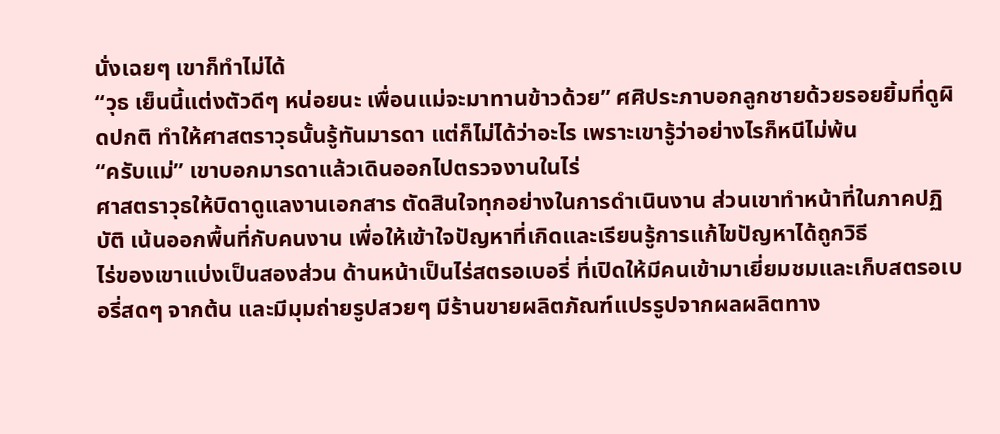นั่งเฉยๆ เขาก็ทำไม่ได้
“วุธ เย็นนี้แต่งตัวดีๆ หน่อยนะ เพื่อนแม่จะมาทานข้าวด้วย” ศศิประภาบอกลูกชายด้วยรอยยิ้มที่ดูผิดปกติ ทำให้ศาสตราวุธนั้นรู้ทันมารดา แต่ก็ไม่ได้ว่าอะไร เพราะเขารู้ว่าอย่างไรก็หนีไม่พ้น
“ครับแม่” เขาบอกมารดาแล้วเดินออกไปตรวจงานในไร่
ศาสตราวุธให้บิดาดูแลงานเอกสาร ตัดสินใจทุกอย่างในการดำเนินงาน ส่วนเขาทำหน้าที่ในภาคปฏิบัติ เน้นออกพื้นที่กับคนงาน เพื่อให้เข้าใจปัญหาที่เกิดและเรียนรู้การแก้ไขปัญหาได้ถูกวิธี
ไร่ของเขาแบ่งเป็นสองส่วน ด้านหน้าเป็นไร่สตรอเบอรี่ ที่เปิดให้มีคนเข้ามาเยี่ยมชมและเก็บสตรอเบอรี่สดๆ จากต้น และมีมุมถ่ายรูปสวยๆ มีร้านขายผลิตภัณฑ์แปรรูปจากผลผลิตทาง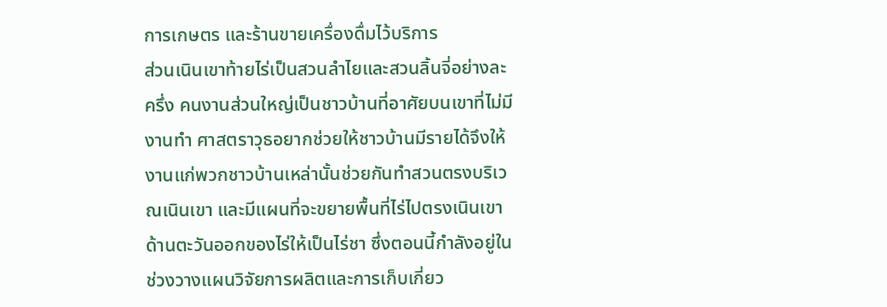การเกษตร และร้านขายเครื่องดื่มไว้บริการ
ส่วนเนินเขาท้ายไร่เป็นสวนลำไยและสวนลิ้นจี่อย่างละครึ่ง คนงานส่วนใหญ่เป็นชาวบ้านที่อาศัยบนเขาที่ไม่มีงานทำ ศาสตราวุธอยากช่วยให้ชาวบ้านมีรายได้จึงให้งานแก่พวกชาวบ้านเหล่านั้นช่วยกันทำสวนตรงบริเวณเนินเขา และมีแผนที่จะขยายพื้นที่ไร่ไปตรงเนินเขาด้านตะวันออกของไร่ให้เป็นไร่ชา ซึ่งตอนนี้กำลังอยู่ในช่วงวางแผนวิจัยการผลิตและการเก็บเกี่ยว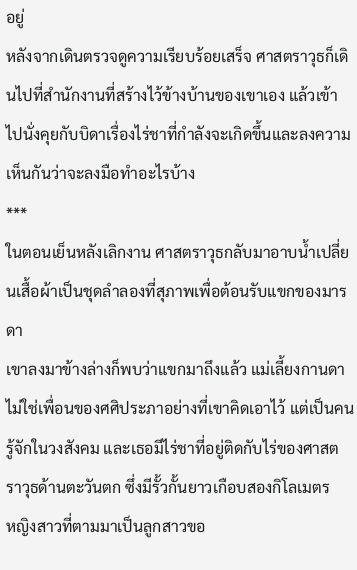อยู่
หลังจากเดินตรวจดูความเรียบร้อยเสร็จ ศาสตราวุธก็เดินไปที่สำนักงานที่สร้างไว้ข้างบ้านของเขาเอง แล้วเข้าไปนั่งคุยกับบิดาเรื่องไร่ชาที่กำลังจะเกิดขึ้นและลงความเห็นกันว่าจะลงมือทำอะไรบ้าง
***
ในตอนเย็นหลังเลิกงาน ศาสตราวุธกลับมาอาบน้ำเปลี่ยนเสื้อผ้าเป็นชุดลำลองที่สุภาพเพื่อต้อนรับแขกของมารดา
เขาลงมาข้างล่างก็พบว่าแขกมาถึงแล้ว แม่เลี้ยงกานดาไม่ใช่เพื่อนของศศิประภาอย่างที่เขาคิดเอาไว้ แต่เป็นคนรู้จักในวงสังคม และเธอมีไร่ชาที่อยู่ติดกับไร่ของศาสตราวุธด้านตะวันตก ซึ่งมีรั้วกั้นยาวเกือบสองกิโลเมตร
หญิงสาวที่ตามมาเป็นลูกสาวขอ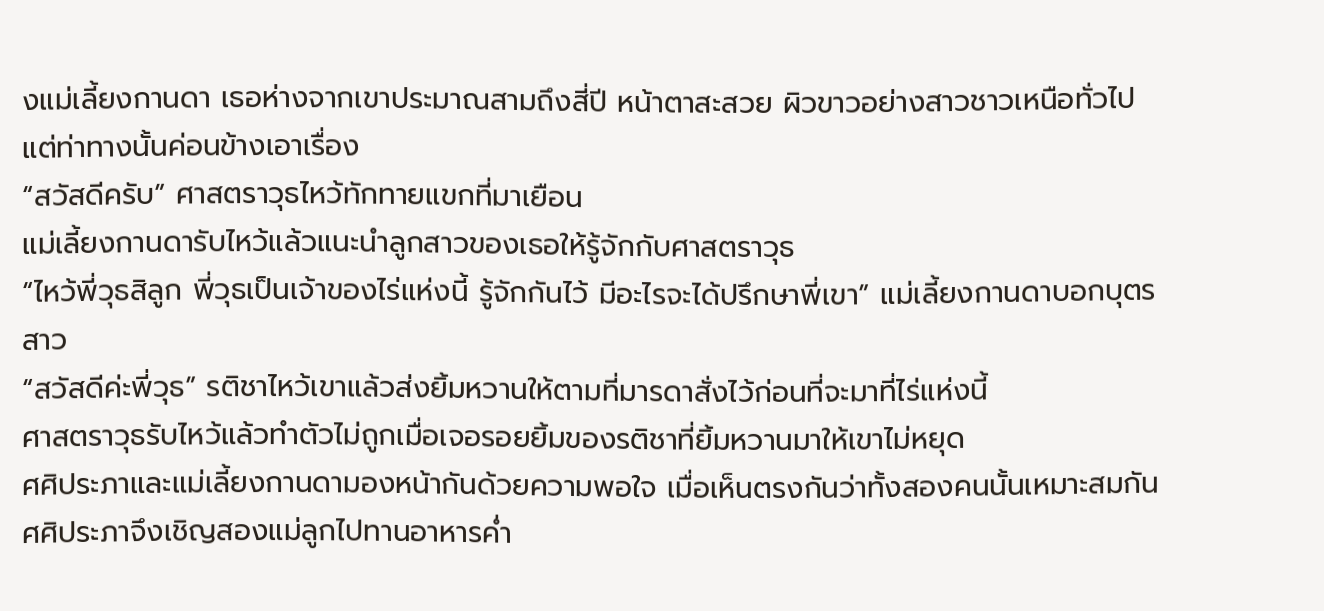งแม่เลี้ยงกานดา เธอห่างจากเขาประมาณสามถึงสี่ปี หน้าตาสะสวย ผิวขาวอย่างสาวชาวเหนือทั่วไป แต่ท่าทางนั้นค่อนข้างเอาเรื่อง
“สวัสดีครับ” ศาสตราวุธไหว้ทักทายแขกที่มาเยือน
แม่เลี้ยงกานดารับไหว้แล้วแนะนำลูกสาวของเธอให้รู้จักกับศาสตราวุธ
“ไหว้พี่วุธสิลูก พี่วุธเป็นเจ้าของไร่แห่งนี้ รู้จักกันไว้ มีอะไรจะได้ปรึกษาพี่เขา” แม่เลี้ยงกานดาบอกบุตรสาว
“สวัสดีค่ะพี่วุธ” รติชาไหว้เขาแล้วส่งยิ้มหวานให้ตามที่มารดาสั่งไว้ก่อนที่จะมาที่ไร่แห่งนี้
ศาสตราวุธรับไหว้แล้วทำตัวไม่ถูกเมื่อเจอรอยยิ้มของรติชาที่ยิ้มหวานมาให้เขาไม่หยุด
ศศิประภาและแม่เลี้ยงกานดามองหน้ากันด้วยความพอใจ เมื่อเห็นตรงกันว่าทั้งสองคนนั้นเหมาะสมกัน ศศิประภาจึงเชิญสองแม่ลูกไปทานอาหารค่ำ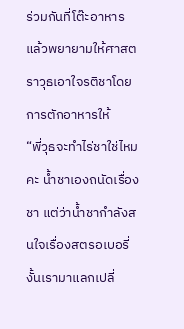ร่วมกันที่โต๊ะอาหาร แล้วพยายามให้ศาสตราวุธเอาใจรติชาโดยการตักอาหารให้
“พี่วุธจะทำไร่ชาใช่ไหมคะ น้ำชาเองถนัดเรื่องชา แต่ว่าน้ำชากำลังสนใจเรื่องสตรอเบอรี่ งั้นเรามาแลกเปลี่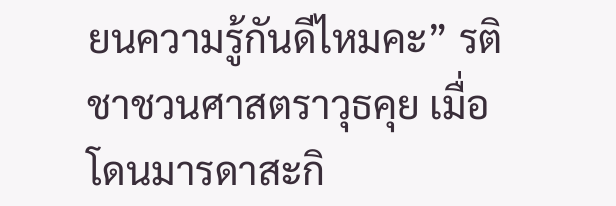ยนความรู้กันดีไหมคะ” รติชาชวนศาสตราวุธคุย เมื่อโดนมารดาสะกิ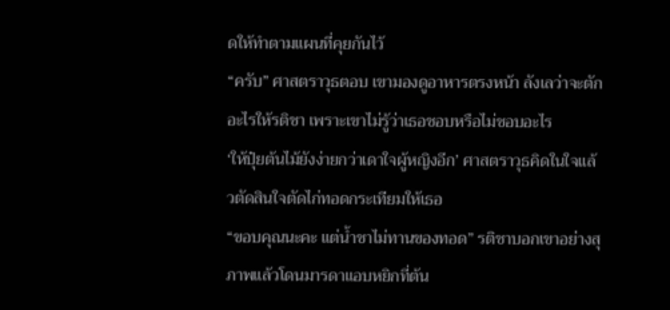ดให้ทำตามแผนที่คุยกันไว้
“ครับ” ศาสตราวุธตอบ เขามองดูอาหารตรงหน้า ลังเลว่าจะตักอะไรให้รติชา เพราะเขาไม่รู้ว่าเธอชอบหรือไม่ชอบอะไร
‘ให้ปุ๋ยต้นไม้ยังง่ายกว่าเดาใจผู้หญิงอีก’ ศาสตราวุธคิดในใจแล้วตัดสินใจตัดไก่ทอดกระเทียมให้เธอ
“ขอบคุณนะคะ แต่น้ำชาไม่ทานของทอด” รติชาบอกเขาอย่างสุภาพแล้วโดนมารดาแอบหยิกที่ต้น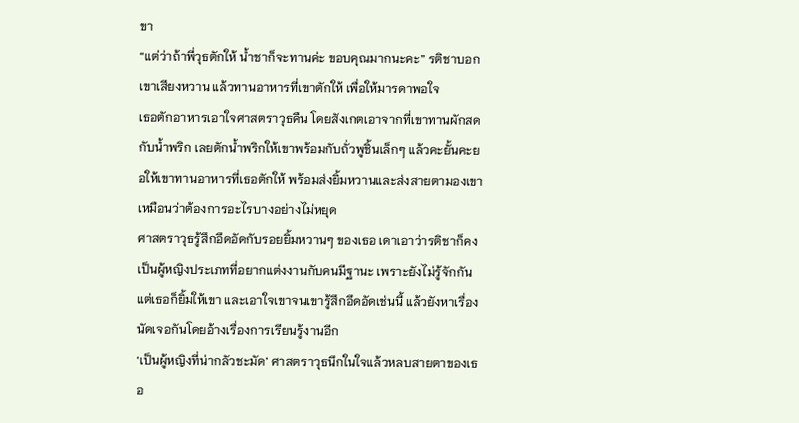ขา
“แต่ว่าถ้าพี่วุธตักให้ น้ำชาก็จะทานค่ะ ขอบคุณมากนะคะ” รติชาบอกเขาเสียงหวาน แล้วทานอาหารที่เขาตักให้ เพื่อให้มารดาพอใจ
เธอตักอาหารเอาใจศาสตราวุธคืน โดยสังเกตเอาจากที่เขาทานผักสดกับน้ำพริก เลยตักน้ำพริกให้เขาพร้อมกับถั่วพูชิ้นเล็กๆ แล้วคะยั้นคะยอให้เขาทานอาหารที่เธอตักให้ พร้อมส่งยิ้มหวานและส่งสายตามองเขาเหมือนว่าต้องการอะไรบางอย่างไม่หยุด
ศาสตราวุธรู้สึกอึดอัดกับรอยยิ้มหวานๆ ของเธอ เดาเอาว่ารติชาก็คงเป็นผู้หญิงประเภทที่อยากแต่งงานกับคนมีฐานะ เพราะยังไม่รู้จักกันแต่เธอก็ยิ้มให้เขา และเอาใจเขาจนเขารู้สึกอึดอัดเช่นนี้ แล้วยังหาเรื่องนัดเจอกันโดยอ้างเรื่องการเรียนรู้งานอีก
‘เป็นผู้หญิงที่น่ากลัวชะมัด’ ศาสตราวุธนึกในใจแล้วหลบสายตาของเธอ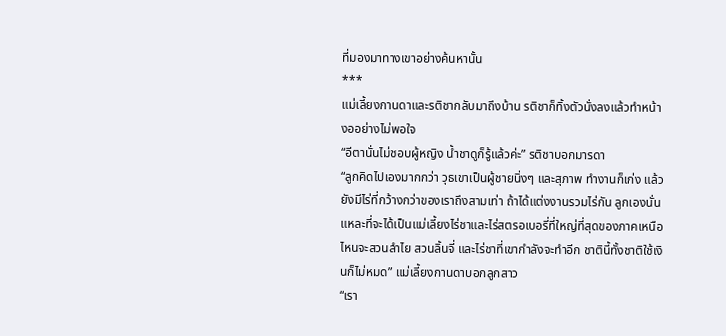ที่มองมาทางเขาอย่างค้นหานั้น
***
แม่เลี้ยงกานดาและรติชากลับมาถึงบ้าน รติชาก็ทิ้งตัวนั่งลงแล้วทำหน้างออย่างไม่พอใจ
“อีตานั่นไม่ชอบผู้หญิง น้ำชาดูก็รู้แล้วค่ะ” รติชาบอกมารดา
“ลูกคิดไปเองมากกว่า วุธเขาเป็นผู้ชายนิ่งๆ และสุภาพ ทำงานก็เก่ง แล้วยังมีไร่ที่กว้างกว่าของเราถึงสามเท่า ถ้าได้แต่งงานรวมไร่กัน ลูกเองนั่นแหละที่จะได้เป็นแม่เลี้ยงไร่ชาและไร่สตรอเบอรี่ที่ใหญ่ที่สุดของภาคเหนือ ไหนจะสวนลำไย สวนลิ้นจี่ และไร่ชาที่เขากำลังจะทำอีก ชาตินี้ทั้งชาติใช้เงินก็ไม่หมด” แม่เลี้ยงกานดาบอกลูกสาว
“เรา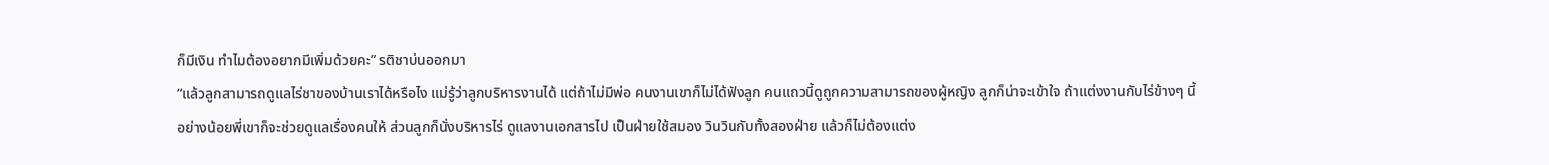ก็มีเงิน ทำไมต้องอยากมีเพิ่มด้วยคะ” รติชาบ่นออกมา
“แล้วลูกสามารถดูแลไร่ชาของบ้านเราได้หรือไง แม่รู้ว่าลูกบริหารงานได้ แต่ถ้าไม่มีพ่อ คนงานเขาก็ไม่ได้ฟังลูก คนแถวนี้ดูถูกความสามารถของผู้หญิง ลูกก็น่าจะเข้าใจ ถ้าแต่งงานกับไร่ข้างๆ นี้ อย่างน้อยพี่เขาก็จะช่วยดูแลเรื่องคนให้ ส่วนลูกก็นั่งบริหารไร่ ดูแลงานเอกสารไป เป็นฝ่ายใช้สมอง วินวินกับทั้งสองฝ่าย แล้วก็ไม่ต้องแต่ง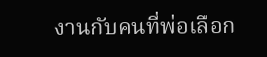งานกับคนที่พ่อเลือก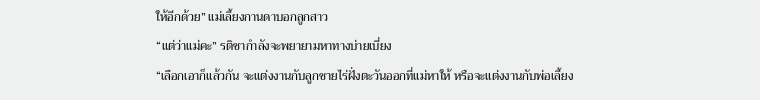ให้อีกด้วย” แม่เลี้ยงกานดาบอกลูกสาว
“แต่ว่าแม่คะ” รติชากำลังจะพยายามหาทางบ่ายเบี่ยง
“เลือกเอาก็แล้วกัน จะแต่งงานกับลูกชายไร่ฝั่งตะวันออกที่แม่หาให้ หรือจะแต่งงานกับพ่อเลี้ยง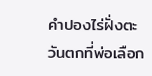คำปองไร่ฝั่งตะวันตกที่พ่อเลือก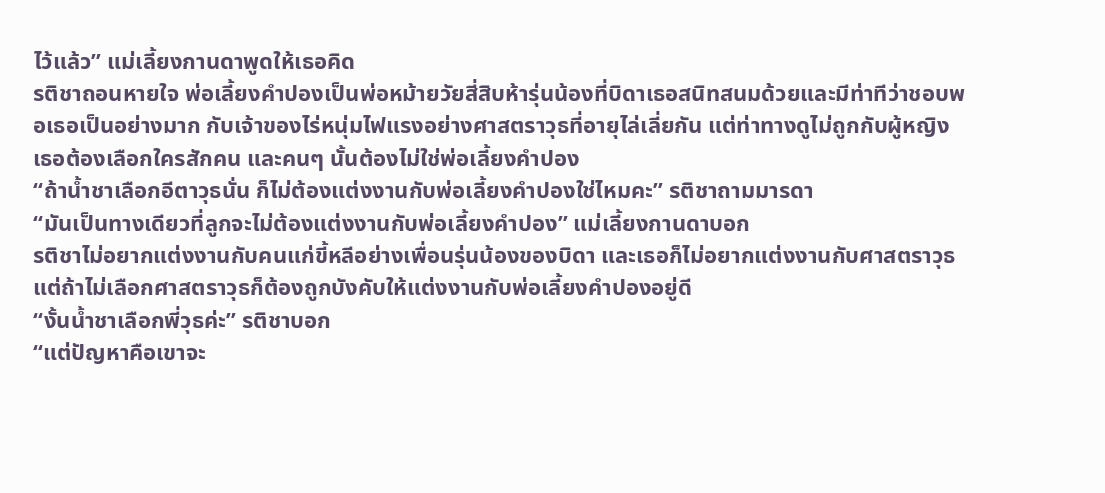ไว้แล้ว” แม่เลี้ยงกานดาพูดให้เธอคิด
รติชาถอนหายใจ พ่อเลี้ยงคำปองเป็นพ่อหม้ายวัยสี่สิบห้ารุ่นน้องที่บิดาเธอสนิทสนมด้วยและมีท่าทีว่าชอบพอเธอเป็นอย่างมาก กับเจ้าของไร่หนุ่มไฟแรงอย่างศาสตราวุธที่อายุไล่เลี่ยกัน แต่ท่าทางดูไม่ถูกกับผู้หญิง เธอต้องเลือกใครสักคน และคนๆ นั้นต้องไม่ใช่พ่อเลี้ยงคำปอง
“ถ้าน้ำชาเลือกอีตาวุธนั่น ก็ไม่ต้องแต่งงานกับพ่อเลี้ยงคำปองใช่ไหมคะ” รติชาถามมารดา
“มันเป็นทางเดียวที่ลูกจะไม่ต้องแต่งงานกับพ่อเลี้ยงคำปอง” แม่เลี้ยงกานดาบอก
รติชาไม่อยากแต่งงานกับคนแก่ขี้หลีอย่างเพื่อนรุ่นน้องของบิดา และเธอก็ไม่อยากแต่งงานกับศาสตราวุธ แต่ถ้าไม่เลือกศาสตราวุธก็ต้องถูกบังคับให้แต่งงานกับพ่อเลี้ยงคำปองอยู่ดี
“งั้นน้ำชาเลือกพี่วุธค่ะ” รติชาบอก
“แต่ปัญหาคือเขาจะ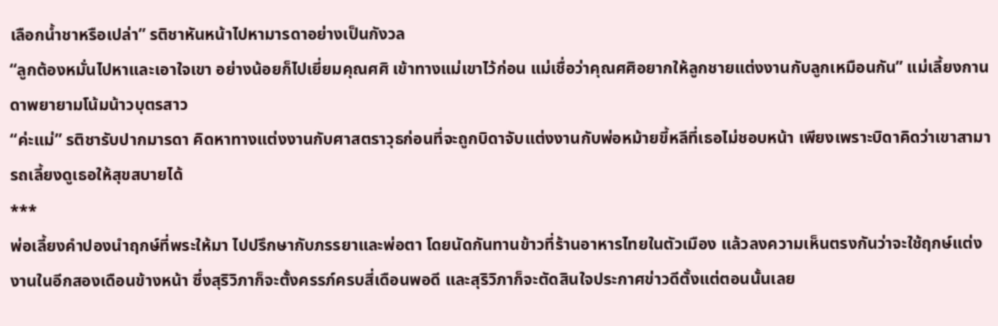เลือกน้ำชาหรือเปล่า” รติชาหันหน้าไปหามารดาอย่างเป็นกังวล
“ลูกต้องหมั่นไปหาและเอาใจเขา อย่างน้อยก็ไปเยี่ยมคุณศศิ เข้าทางแม่เขาไว้ก่อน แม่เชื่อว่าคุณศศิอยากให้ลูกชายแต่งงานกับลูกเหมือนกัน” แม่เลี้ยงกานดาพยายามโน้มน้าวบุตรสาว
“ค่ะแม่” รติชารับปากมารดา คิดหาทางแต่งงานกับศาสตราวุธก่อนที่จะถูกบิดาจับแต่งงานกับพ่อหม้ายขี้หลีที่เธอไม่ชอบหน้า เพียงเพราะบิดาคิดว่าเขาสามารถเลี้ยงดูเธอให้สุขสบายได้
***
พ่อเลี้ยงคำปองนำฤกษ์ที่พระให้มา ไปปรึกษากับภรรยาและพ่อตา โดยนัดกันทานข้าวที่ร้านอาหารไทยในตัวเมือง แล้วลงความเห็นตรงกันว่าจะใช้ฤกษ์แต่งงานในอีกสองเดือนข้างหน้า ซึ่งสุริวิภาก็จะตั้งครรภ์ครบสี่เดือนพอดี และสุริวิภาก็จะตัดสินใจประกาศข่าวดีตั้งแต่ตอนนั้นเลย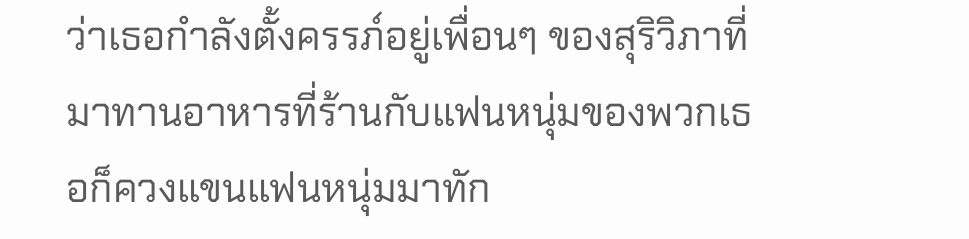ว่าเธอกำลังตั้งครรภ์อยู่เพื่อนๆ ของสุริวิภาที่มาทานอาหารที่ร้านกับแฟนหนุ่มของพวกเธอก็ควงแขนแฟนหนุ่มมาทัก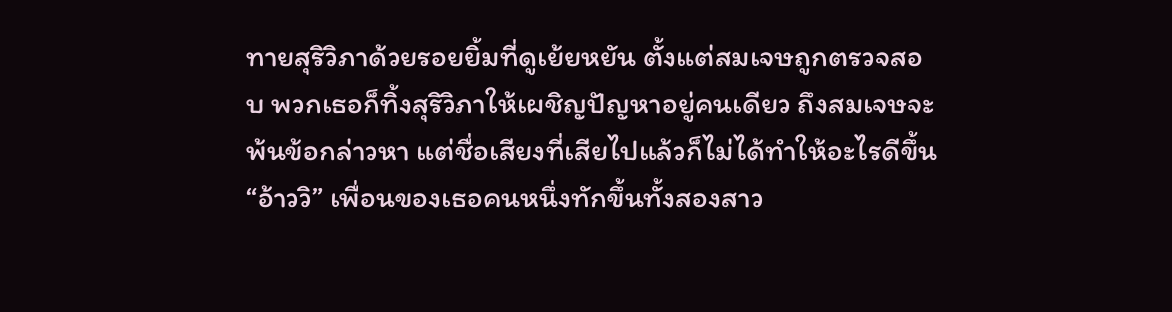ทายสุริวิภาด้วยรอยยิ้มที่ดูเย้ยหยัน ตั้งแต่สมเจษถูกตรวจสอบ พวกเธอก็ทิ้งสุริวิภาให้เผชิญปัญหาอยู่คนเดียว ถึงสมเจษจะพ้นข้อกล่าวหา แต่ชื่อเสียงที่เสียไปแล้วก็ไม่ได้ทำให้อะไรดีขึ้น“อ้าววิ” เพื่อนของเธอคนหนึ่งทักขึ้นทั้งสองสาว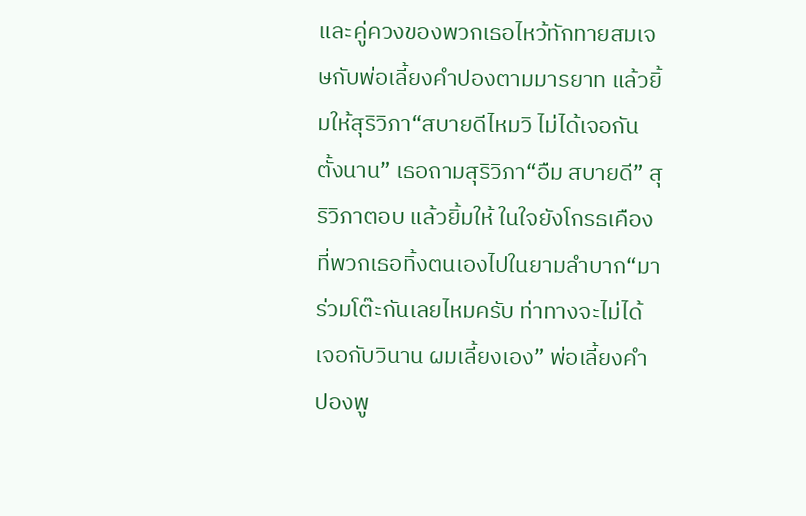และคู่ควงของพวกเธอไหว้ทักทายสมเจษกับพ่อเลี้ยงคำปองตามมารยาท แล้วยิ้มให้สุริวิภา“สบายดีไหมวิ ไม่ได้เจอกันตั้งนาน” เธอถามสุริวิภา“อืม สบายดี” สุริวิภาตอบ แล้วยิ้มให้ ในใจยังโกรธเคืองที่พวกเธอทิ้งตนเองไปในยามลำบาก“มาร่วมโต๊ะกันเลยไหมครับ ท่าทางจะไม่ได้เจอกับวินาน ผมเลี้ยงเอง” พ่อเลี้ยงคำปองพู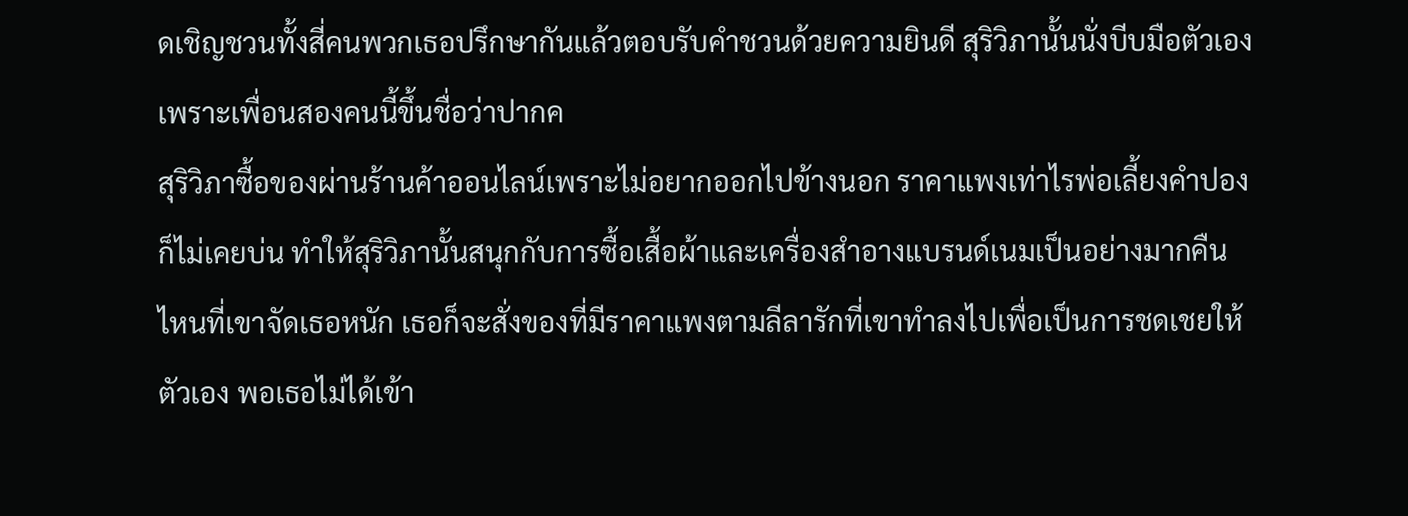ดเชิญชวนทั้งสี่คนพวกเธอปรึกษากันแล้วตอบรับคำชวนด้วยความยินดี สุริวิภานั้นนั่งบีบมือตัวเอง เพราะเพื่อนสองคนนี้ขึ้นชื่อว่าปากค
สุริวิภาซื้อของผ่านร้านค้าออนไลน์เพราะไม่อยากออกไปข้างนอก ราคาแพงเท่าไรพ่อเลี้ยงคำปองก็ไม่เคยบ่น ทำให้สุริวิภานั้นสนุกกับการซื้อเสื้อผ้าและเครื่องสำอางแบรนด์เนมเป็นอย่างมากคืนไหนที่เขาจัดเธอหนัก เธอก็จะสั่งของที่มีราคาแพงตามลีลารักที่เขาทำลงไปเพื่อเป็นการชดเชยให้ตัวเอง พอเธอไม่ได้เข้า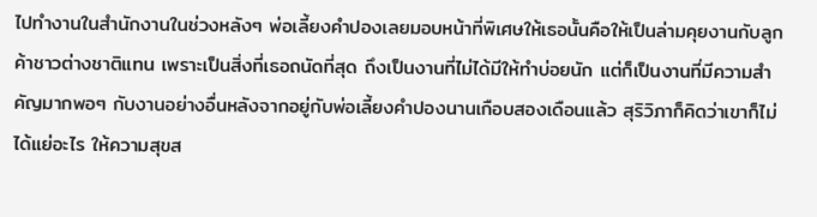ไปทำงานในสำนักงานในช่วงหลังๆ พ่อเลี้ยงคำปองเลยมอบหน้าที่พิเศษให้เธอนั้นคือให้เป็นล่ามคุยงานกับลูกค้าชาวต่างชาติแทน เพราะเป็นสิ่งที่เธอถนัดที่สุด ถึงเป็นงานที่ไม่ได้มีให้ทำบ่อยนัก แต่ก็เป็นงานที่มีความสำคัญมากพอๆ กับงานอย่างอื่นหลังจากอยู่กับพ่อเลี้ยงคำปองนานเกือบสองเดือนแล้ว สุริวิภาก็คิดว่าเขาก็ไม่ได้แย่อะไร ให้ความสุขส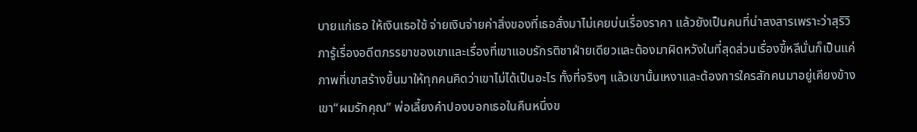บายแก่เธอ ให้เงินเธอใช้ จ่ายเงินจ่ายค่าสิ่งของที่เธอสั่งมาไม่เคยบ่นเรื่องราคา แล้วยังเป็นคนที่น่าสงสารเพราะว่าสุริวิภารู้เรื่องอดีตภรรยาของเขาและเรื่องที่เขาแอบรักรติชาฝ่ายเดียวและต้องมาผิดหวังในที่สุดส่วนเรื่องขี้หลีนั่นก็เป็นแค่ภาพที่เขาสร้างขึ้นมาให้ทุกคนคิดว่าเขาไม่ได้เป็นอะไร ทั้งที่จริงๆ แล้วเขานั้นเหงาและต้องการใครสักคนมาอยู่เคียงข้างเขา“ผมรักคุณ” พ่อเลี้ยงคำปองบอกเธอในคืนหนึ่งข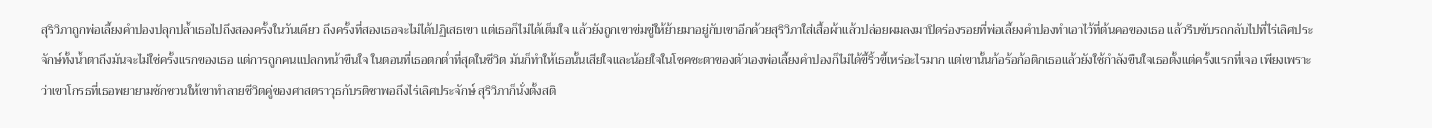สุริวิภาถูกพ่อเลี้ยงคำปองปลุกปล้ำเธอไปถึงสองครั้งในวันเดียว ถึงครั้งที่สองเธอจะไม่ได้ปฏิเสธเขา แต่เธอก็ไม่ได้เต็มใจ แล้วยังถูกเขาข่มขู่ให้ย้ายมาอยู่กับเขาอีกด้วยสุริวิภาใส่เสื้อผ้าแล้วปล่อยผมลงมาปิดร่องรอยที่พ่อเลี้ยงคำปองทำเอาไว้ที่ต้นคอของเธอ แล้วรีบขับรถกลับไปที่ไร่เลิศประจักษ์ทั้งน้ำตาถึงมันจะไม่ใช่ครั้งแรกของเธอ แต่การถูกคนแปลกหน้าขืนใจ ในตอนที่เธอตกต่ำที่สุดในชีวิต มันก็ทำให้เธอนั้นเสียใจและน้อยใจในโชคชะตาของตัวเองพ่อเลี้ยงคำปองก็ไม่ได้ขี้ริ้วขี้เหร่อะไรมาก แต่เขานั้นก้อร้อก้อติกเธอแล้วยังใช้กำลังขืนใจเธอตั้งแต่ครั้งแรกที่เจอ เพียงเพราะว่าเขาโกรธที่เธอพยายามชักชวนให้เขาทำลายชีวิตคู่ของศาสตราวุธกับรติชาพอถึงไร่เลิศประจักษ์ สุริวิภาก็นั่งตั้งสติ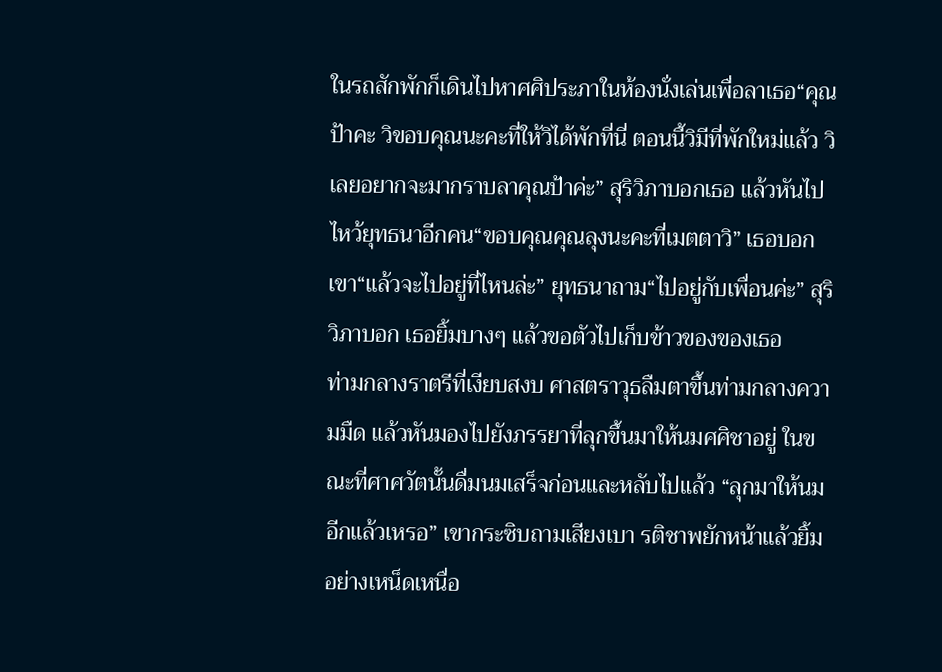ในรถสักพักก็เดินไปหาศศิประภาในห้องนั่งเล่นเพื่อลาเธอ“คุณป้าคะ วิขอบคุณนะคะที่ให้วิได้พักที่นี่ ตอนนี้วิมีที่พักใหม่แล้ว วิเลยอยากจะมากราบลาคุณป้าค่ะ” สุริวิภาบอกเธอ แล้วหันไปไหว้ยุทธนาอีกคน“ขอบคุณคุณลุงนะคะที่เมตตาวิ” เธอบอกเขา“แล้วจะไปอยู่ที่ไหนล่ะ” ยุทธนาถาม“ไปอยู่กับเพื่อนค่ะ” สุริวิภาบอก เธอยิ้มบางๆ แล้วขอตัวไปเก็บข้าวของของเธอ
ท่ามกลางราตรีที่เงียบสงบ ศาสตราวุธลืมตาขึ้นท่ามกลางความมืด แล้วหันมองไปยังภรรยาที่ลุกขึ้นมาให้นมศศิชาอยู่ ในขณะที่ศาศวัตนั้นดื่มนมเสร็จก่อนและหลับไปแล้ว “ลุกมาให้นมอีกแล้วเหรอ” เขากระซิบถามเสียงเบา รติชาพยักหน้าแล้วยิ้มอย่างเหน็ดเหนื่อ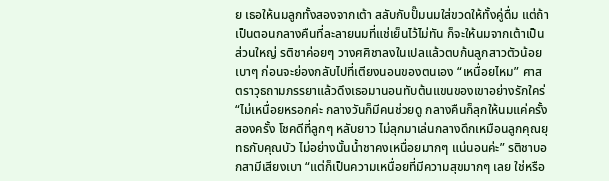ย เธอให้นมลูกทั้งสองจากเต้า สลับกับปั๊มนมใส่ขวดให้ทั้งคู่ดื่ม แต่ถ้าเป็นตอนกลางคืนที่ละลายนมที่แช่เย็นไว้ไม่ทัน ก็จะให้นมจากเต้าเป็นส่วนใหญ่ รติชาค่อยๆ วางศศิชาลงในเปลแล้วตบก้นลูกสาวตัวน้อยเบาๆ ก่อนจะย่องกลับไปที่เตียงนอนของตนเอง “เหนื่อยไหม” ศาสตราวุธถามภรรยาแล้วดึงเธอมานอนทับต้นแขนของเขาอย่างรักใคร่ “ไม่เหนื่อยหรอกค่ะ กลางวันก็มีคนช่วยดู กลางคืนก็ลุกให้นมแค่ครั้งสองครั้ง โชคดีที่ลูกๆ หลับยาว ไม่ลุกมาเล่นกลางดึกเหมือนลูกคุณยุทธกับคุณบัว ไม่อย่างนั้นน้ำชาคงเหนื่อยมากๆ แน่นอนค่ะ” รติชาบอกสามีเสียงเบา “แต่ก็เป็นความเหนื่อยที่มีความสุขมากๆ เลย ใช่หรือ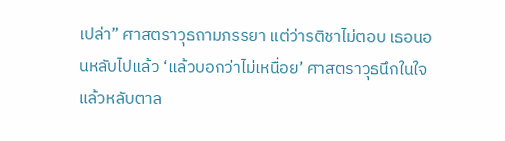เปล่า” ศาสตราวุธถามภรรยา แต่ว่ารติชาไม่ตอบ เธอนอนหลับไปแล้ว ‘แล้วบอกว่าไม่เหนื่อย’ ศาสตราวุธนึกในใจ แล้วหลับตาล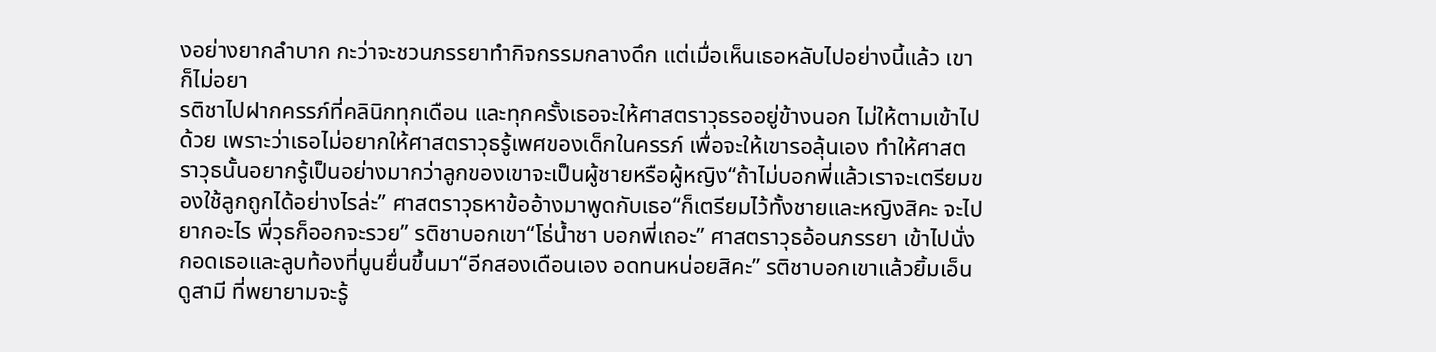งอย่างยากลำบาก กะว่าจะชวนภรรยาทำกิจกรรมกลางดึก แต่เมื่อเห็นเธอหลับไปอย่างนี้แล้ว เขาก็ไม่อยา
รติชาไปฝากครรภ์ที่คลินิกทุกเดือน และทุกครั้งเธอจะให้ศาสตราวุธรออยู่ข้างนอก ไม่ให้ตามเข้าไปด้วย เพราะว่าเธอไม่อยากให้ศาสตราวุธรู้เพศของเด็กในครรภ์ เพื่อจะให้เขารอลุ้นเอง ทำให้ศาสตราวุธนั้นอยากรู้เป็นอย่างมากว่าลูกของเขาจะเป็นผู้ชายหรือผู้หญิง“ถ้าไม่บอกพี่แล้วเราจะเตรียมของใช้ลูกถูกได้อย่างไรล่ะ” ศาสตราวุธหาข้ออ้างมาพูดกับเธอ“ก็เตรียมไว้ทั้งชายและหญิงสิคะ จะไปยากอะไร พี่วุธก็ออกจะรวย” รติชาบอกเขา“โธ่น้ำชา บอกพี่เถอะ” ศาสตราวุธอ้อนภรรยา เข้าไปนั่งกอดเธอและลูบท้องที่นูนยื่นขึ้นมา“อีกสองเดือนเอง อดทนหน่อยสิคะ” รติชาบอกเขาแล้วยิ้มเอ็นดูสามี ที่พยายามจะรู้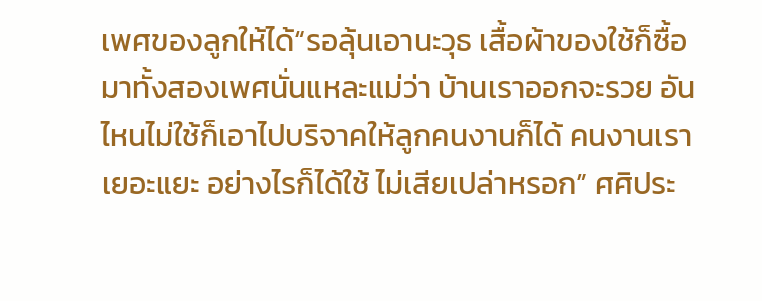เพศของลูกให้ได้“รอลุ้นเอานะวุธ เสื้อผ้าของใช้ก็ซื้อมาทั้งสองเพศนั่นแหละแม่ว่า บ้านเราออกจะรวย อันไหนไม่ใช้ก็เอาไปบริจาคให้ลูกคนงานก็ได้ คนงานเราเยอะแยะ อย่างไรก็ได้ใช้ ไม่เสียเปล่าหรอก” ศศิประ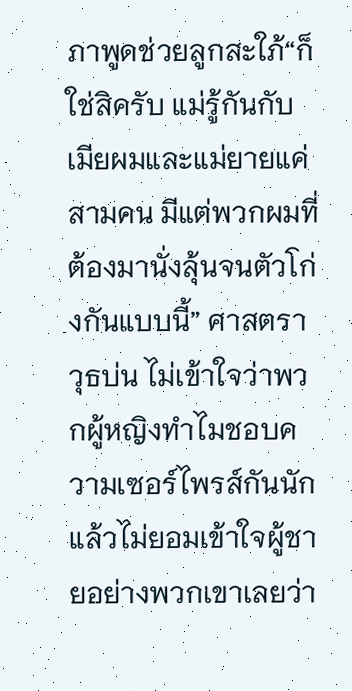ภาพูดช่วยลูกสะใภ้“ก็ใช่สิครับ แม่รู้กันกับเมียผมและแม่ยายแค่สามคน มีแต่พวกผมที่ต้องมานั่งลุ้นจนตัวโก่งกันแบบนี้” ศาสตราวุธบ่น ไม่เข้าใจว่าพวกผู้หญิงทำไมชอบความเซอร์ไพรส์กันนัก แล้วไม่ยอมเข้าใจผู้ชายอย่างพวกเขาเลยว่า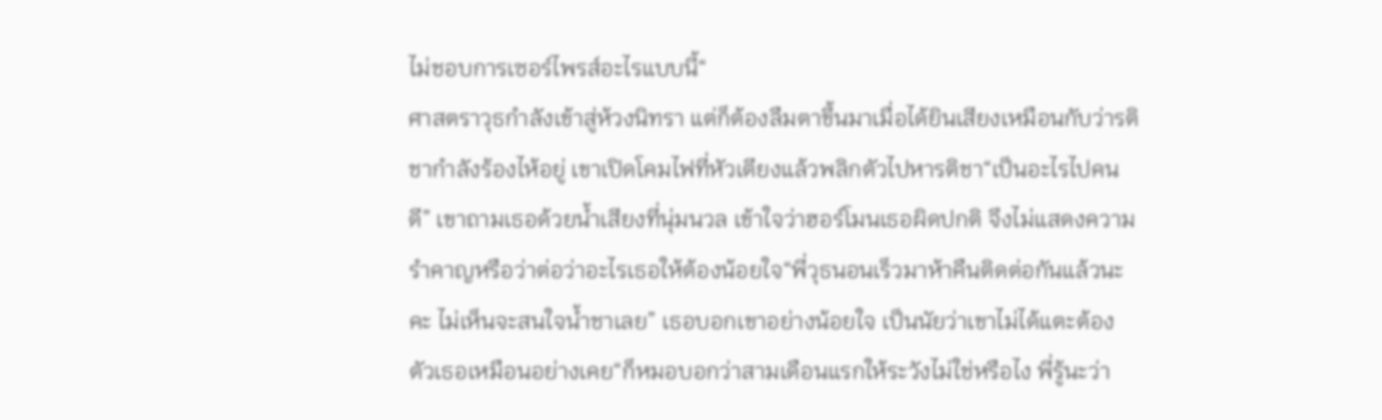ไม่ชอบการเซอร์ไพรส์อะไรแบบนี้“
ศาสตราวุธกำลังเข้าสู่ห้วงนิทรา แต่ก็ต้องลืมตาขึ้นมาเมื่อได้ยินเสียงเหมือนกับว่ารติชากำลังร้องไห้อยู่ เขาเปิดโคมไฟที่หัวเตียงแล้วพลิกตัวไปหารติชา“เป็นอะไรไปคนดี” เขาถามเธอด้วยน้ำเสียงที่นุ่มนวล เข้าใจว่าฮอร์โมนเธอผิดปกติ จึงไม่แสดงความรำคาญหรือว่าต่อว่าอะไรเธอให้ต้องน้อยใจ“พี่วุธนอนเร็วมาห้าคืนติดต่อกันแล้วนะคะ ไม่เห็นจะสนใจน้ำชาเลย” เธอบอกเขาอย่างน้อยใจ เป็นนัยว่าเขาไม่ได้แตะต้องตัวเธอเหมือนอย่างเคย“ก็หมอบอกว่าสามเดือนแรกให้ระวังไม่ใช่หรือไง พี่รู้นะว่า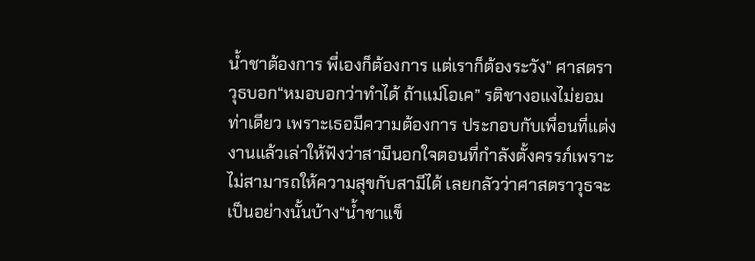น้ำชาต้องการ พี่เองก็ต้องการ แต่เราก็ต้องระวัง” ศาสตราวุธบอก“หมอบอกว่าทำได้ ถ้าแม่โอเค” รติชางอแงไม่ยอมท่าเดียว เพราะเธอมีความต้องการ ประกอบกับเพื่อนที่แต่งงานแล้วเล่าให้ฟังว่าสามีนอกใจตอนที่กำลังตั้งครรภ์เพราะไม่สามารถให้ความสุขกับสามีได้ เลยกลัวว่าศาสตราวุธจะเป็นอย่างนั้นบ้าง“น้ำชาแข็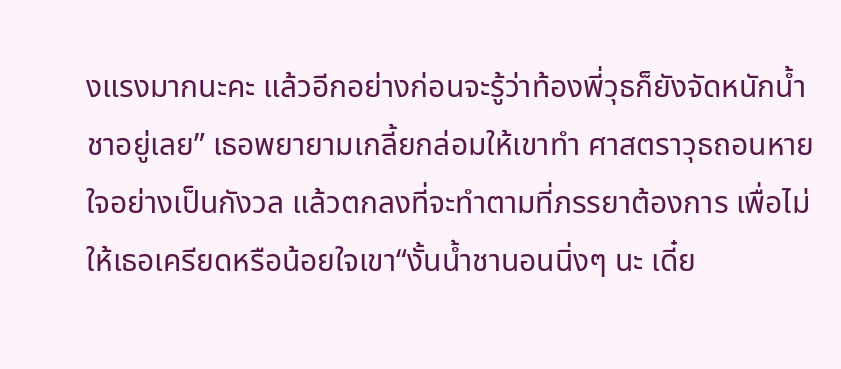งแรงมากนะคะ แล้วอีกอย่างก่อนจะรู้ว่าท้องพี่วุธก็ยังจัดหนักน้ำชาอยู่เลย” เธอพยายามเกลี้ยกล่อมให้เขาทำ ศาสตราวุธถอนหายใจอย่างเป็นกังวล แล้วตกลงที่จะทำตามที่ภรรยาต้องการ เพื่อไม่ให้เธอเครียดหรือน้อยใจเขา“งั้นน้ำชานอนนิ่งๆ นะ เดี๋ย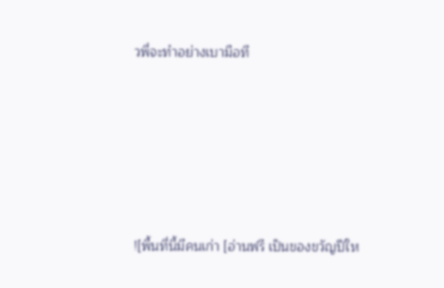วพี่จะทำอย่างเบามือที






![พื้นที่นี้มีคนเก่า [อ่านฟรี เป็นของขวัญปีให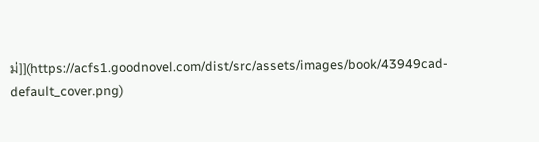ม่]](https://acfs1.goodnovel.com/dist/src/assets/images/book/43949cad-default_cover.png)